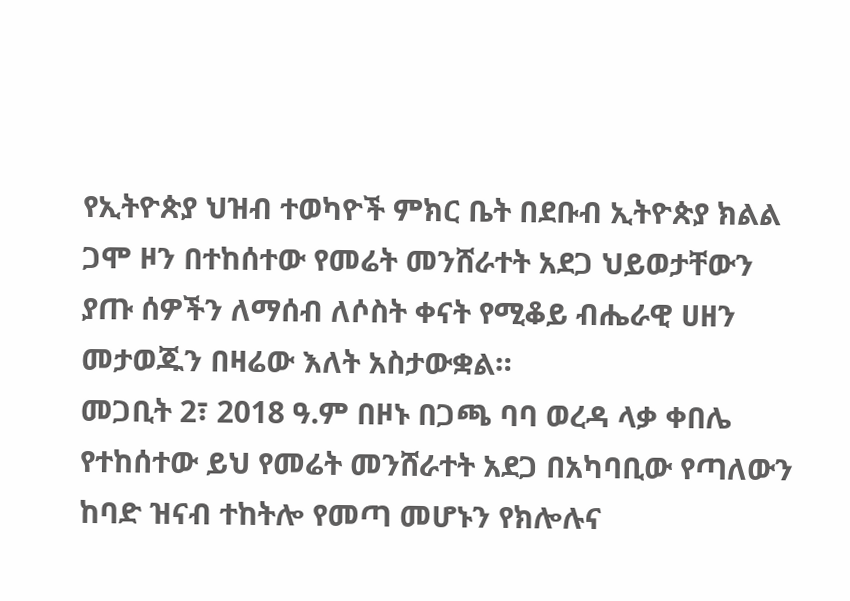የኢትዮጵያ ህዝብ ተወካዮች ምክር ቤት በደቡብ ኢትዮጵያ ክልል ጋሞ ዞን በተከሰተው የመሬት መንሸራተት አደጋ ህይወታቸውን ያጡ ሰዎችን ለማሰብ ለሶስት ቀናት የሚቆይ ብሔራዊ ሀዘን መታወጁን በዛሬው እለት አስታውቋል።
መጋቢት 2፣ 2018 ዓ.ም በዞኑ በጋጫ ባባ ወረዳ ላቃ ቀበሌ የተከሰተው ይህ የመሬት መንሸራተት አደጋ በአካባቢው የጣለውን ከባድ ዝናብ ተከትሎ የመጣ መሆኑን የክሎሉና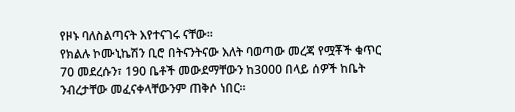የዞኑ ባለስልጣናት እየተናገሩ ናቸው።
የክልሉ ኮሙኒኬሽን ቢሮ በትናንትናው እለት ባወጣው መረጃ የሟቾች ቁጥር 70 መደረሱን፣ 190 ቤቶች መውደማቸውን ከ3000 በላይ ሰዎች ከቤት ንብረታቸው መፈናቀላቸውንም ጠቅሶ ነበር።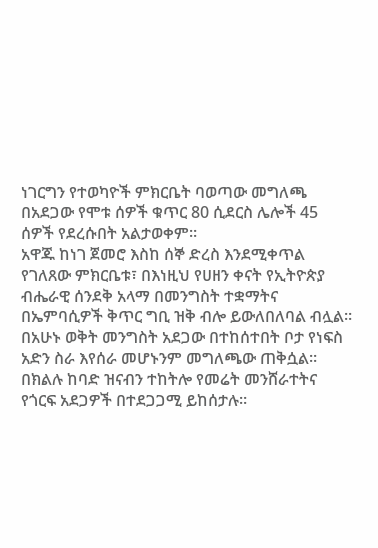ነገርግን የተወካዮች ምክርቤት ባወጣው መግለጫ በአደጋው የሞቱ ሰዎች ቁጥር 80 ሲደርስ ሌሎች 45 ሰዎች የደረሱበት አልታወቀም።
አዋጁ ከነገ ጀመሮ እስከ ሰኞ ድረስ እንደሚቀጥል የገለጸው ምክርቤቱ፣ በእነዚህ የሀዘን ቀናት የኢትዮጵያ ብሔራዊ ሰንደቅ አላማ በመንግስት ተቋማትና በኤምባሲዎች ቅጥር ግቢ ዝቅ ብሎ ይውለበለባል ብሏል።
በአሁኑ ወቅት መንግስት አደጋው በተከሰተበት ቦታ የነፍስ አድን ስራ እየሰራ መሆኑንም መግለጫው ጠቅሷል።
በክልሉ ከባድ ዝናብን ተከትሎ የመሬት መንሸራተትና የጎርፍ አደጋዎች በተደጋጋሚ ይከሰታሉ።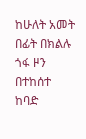ከሁለት አመት በፊት በክልሉ ጎፋ ዞን በተከሰተ ከባድ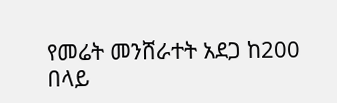የመሬት መንሸራተት አደጋ ከ200 በላይ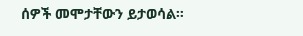ሰዎች መሞታቸውን ይታወሳል።